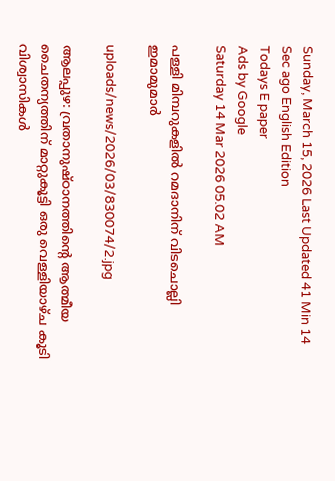Sunday, March 15, 2026 Last Updated 41 Min 14 Sec ago English Edition
Todays E paper
Ads by Google
Saturday 14 Mar 2026 05.02 AM

പള്ളി മിമ്പറുകളില്‍ റമദാനിന്‌ വിടചൊല്ലി ഇമാമുമാര്‍

uploads/news/2026/03/830074/2.jpg

ആലപ്പുഴ: വ്രതാനുഷ്‌ഠാനത്തിന്റെ ആത്മീയ ചൈതന്യത്തിന്‌ മാറ്റുകൂട്ടി ഒരു വെള്ളിയാഴ്‌ച കൂടി വിശ്വാസികള്‍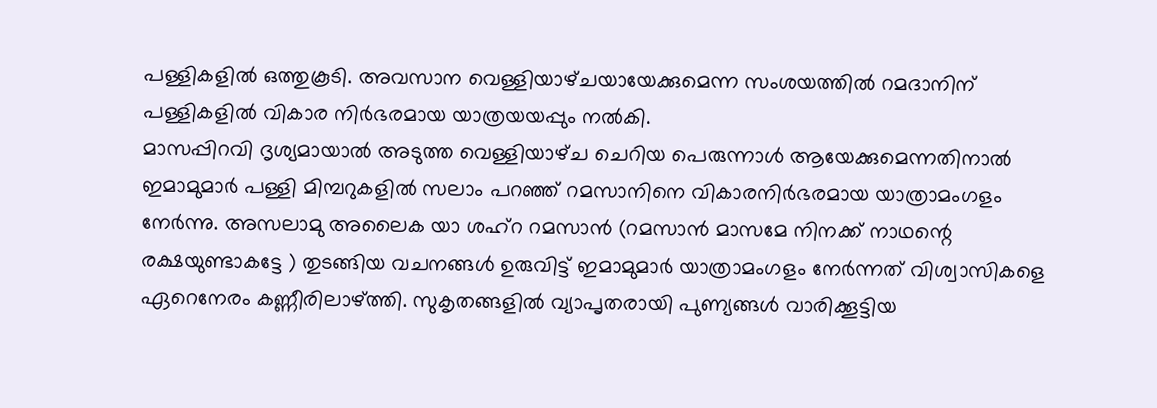പള്ളികളില്‍ ഒത്തുകൂടി. അവസാന വെള്ളിയാഴ്‌ചയായേക്കുമെന്ന സംശയത്തില്‍ റമദാനിന്‌ പള്ളികളില്‍ വികാര നിര്‍ഭരമായ യാത്രയയപ്പും നല്‍കി.
മാസപ്പിറവി ദൃശ്യമായാല്‍ അടുത്ത വെള്ളിയാഴ്‌ച ചെറിയ പെരുന്നാള്‍ ആയേക്കുമെന്നതിനാല്‍ ഇമാമുമാര്‍ പള്ളി മിമ്പറുകളില്‍ സലാം പറഞ്ഞ്‌ റമസാനിനെ വികാരനിര്‍ഭരമായ യാത്രാമംഗളം നേര്‍ന്നു. അസലാമു അലൈക യാ ശഹ്‌റ റമസാന്‍ (റമസാന്‍ മാസമേ നിനക്ക്‌ നാഥന്റെ രക്ഷയുണ്ടാകട്ടേ ) തുടങ്ങിയ വചനങ്ങള്‍ ഉരുവിട്ട്‌ ഇമാമുമാര്‍ യാത്രാമംഗളം നേര്‍ന്നത്‌ വിശ്വാസികളെ ഏറെനേരം കണ്ണീരിലാഴ്‌ത്തി. സുകൃതങ്ങളില്‍ വ്യാപൃതരായി പുണ്യങ്ങള്‍ വാരിക്കൂട്ടിയ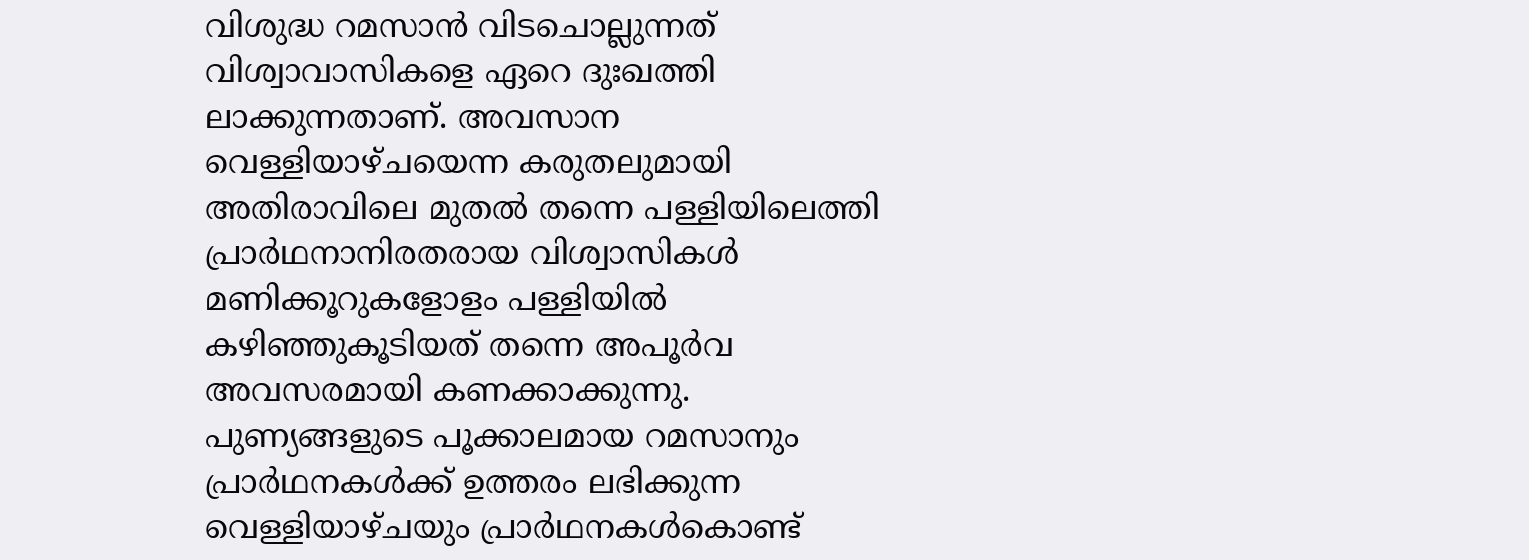വിശുദ്ധ റമസാന്‍ വിടചൊല്ലുന്നത്‌ വിശ്വാവാസികളെ ഏറെ ദുഃഖത്തി ലാക്കുന്നതാണ്‌. അവസാന വെള്ളിയാഴ്‌ചയെന്ന കരുതലുമായി അതിരാവിലെ മുതല്‍ തന്നെ പള്ളിയിലെത്തി പ്രാര്‍ഥനാനിരതരായ വിശ്വാസികള്‍ മണിക്കൂറുകളോളം പള്ളിയില്‍ കഴിഞ്ഞുകൂടിയത്‌ തന്നെ അപൂര്‍വ അവസരമായി കണക്കാക്കുന്നു.
പുണ്യങ്ങളുടെ പൂക്കാലമായ റമസാനും പ്രാര്‍ഥനകള്‍ക്ക്‌ ഉത്തരം ലഭിക്കുന്ന വെള്ളിയാഴ്‌ചയും പ്രാര്‍ഥനകള്‍കൊണ്ട്‌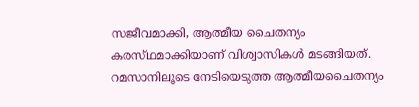സജീവമാക്കി, ആത്മീയ ചൈതന്യം കരസ്‌ഥമാക്കിയാണ്‌ വിശ്വാസികള്‍ മടങ്ങിയത്‌. റമസാനിലൂടെ നേടിയെടുത്ത ആത്മീയചൈതന്യം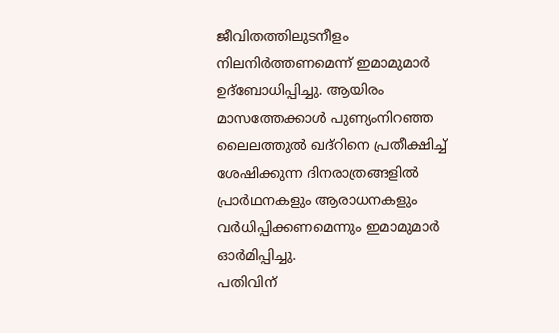ജീവിതത്തിലുടനീളം നിലനിര്‍ത്തണമെന്ന്‌ ഇമാമുമാര്‍ ഉദ്‌ബോധിപ്പിച്ചു. ആയിരം മാസത്തേക്കാള്‍ പുണ്യംനിറഞ്ഞ ലൈലത്തുല്‍ ഖദ്‌റിനെ പ്രതീക്ഷിച്ച്‌ ശേഷിക്കുന്ന ദിനരാത്രങ്ങളില്‍ പ്രാര്‍ഥനകളും ആരാധനകളും വര്‍ധിപ്പിക്കണമെന്നും ഇമാമുമാര്‍ ഓര്‍മിപ്പിച്ചു.
പതിവിന്‌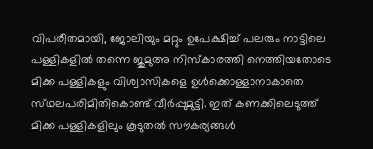വിപരീതമായി, ജോലിയും മറ്റും ഉപേക്ഷിച്ച്‌ പലരും നാട്ടിലെ പള്ളികളില്‍ തന്നെ ജുമുഅ നിസ്‌കാരത്തി നെത്തിയതോടെ മിക്ക പള്ളികളും വിശ്വാസികളെ ഉള്‍ക്കൊള്ളാനാകാതെ സ്‌ഥലപരിമിതികൊണ്ട്‌ വീര്‍പ്പുമുട്ടി. ഇത്‌ കണക്കിലെടുത്ത്‌ മിക്ക പള്ളികളിലും കൂടുതല്‍ സൗകര്യങ്ങള്‍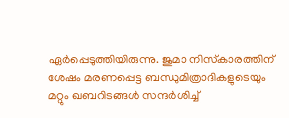ഏര്‍പ്പെടുത്തിയിരുന്നു. ജുമാ നിസ്‌കാരത്തിന്‌ ശേഷം മരണപ്പെട്ട ബന്ധുമിത്രാദികളുടെയും മറ്റും ഖബറിടങ്ങള്‍ സന്ദര്‍ശിച്ച്‌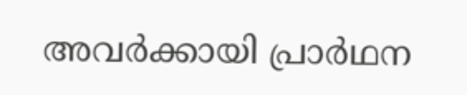അവര്‍ക്കായി പ്രാര്‍ഥന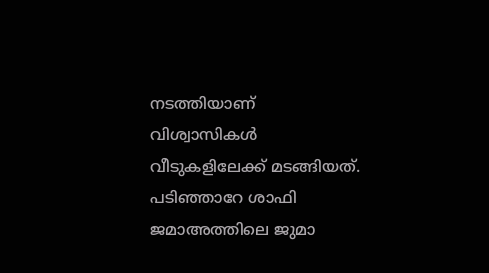നടത്തിയാണ്‌ വിശ്വാസികള്‍ വീടുകളിലേക്ക്‌ മടങ്ങിയത്‌. പടിഞ്ഞാറേ ശാഫി ജമാഅത്തിലെ ജുമാ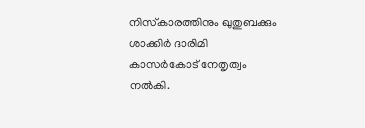നിസ്‌കാരത്തിനും ഖുതുബക്കും ശാക്കിര്‍ ദാരിമി കാസര്‍കോട്‌ നേതൃത്വം നല്‍കി.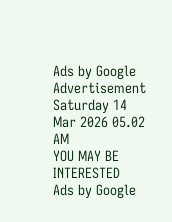Ads by Google
Advertisement
Saturday 14 Mar 2026 05.02 AM
YOU MAY BE INTERESTED
Ads by Google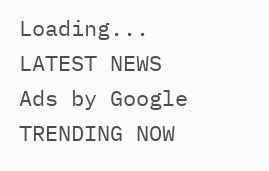Loading...
LATEST NEWS
Ads by Google
TRENDING NOW